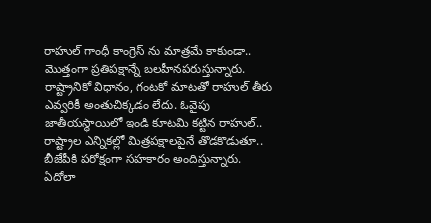రాహుల్ గాంధీ కాంగ్రెస్ ను మాత్రమే కాకుండా.. మొత్తంగా ప్రతిపక్షాన్నే బలహీనపరుస్తున్నారు. రాష్ట్రానికో విధానం, గంటకో మాటతో రాహుల్ తీరు ఎవ్వరికీ అంతుచిక్కడం లేదు. ఓవైపు జాతీయస్థాయిలో ఇండి కూటమి కట్టిన రాహుల్.. రాష్ట్రాల ఎన్నికల్లో మిత్రపక్షాలపైనే తొడకొడుతూ.. బీజేపీకి పరోక్షంగా సహకారం అందిస్తున్నారు. ఏదోలా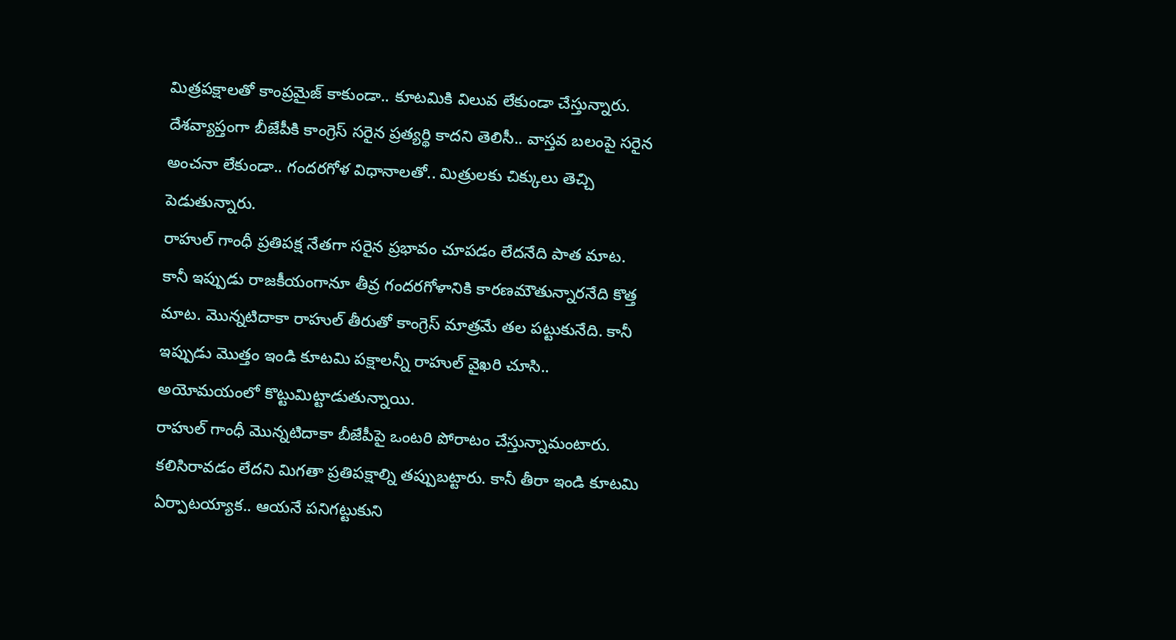మిత్రపక్షాలతో కాంప్రమైజ్ కాకుండా.. కూటమికి విలువ లేకుండా చేస్తున్నారు. దేశవ్యాప్తంగా బీజేపీకి కాంగ్రెస్ సరైన ప్రత్యర్థి కాదని తెలిసీ.. వాస్తవ బలంపై సరైన అంచనా లేకుండా.. గందరగోళ విధానాలతో.. మిత్రులకు చిక్కులు తెచ్చి పెడుతున్నారు.
రాహుల్ గాంధీ ప్రతిపక్ష నేతగా సరైన ప్రభావం చూపడం లేదనేది పాత మాట. కానీ ఇప్పుడు రాజకీయంగానూ తీవ్ర గందరగోళానికి కారణమౌతున్నారనేది కొత్త మాట. మొన్నటిదాకా రాహుల్ తీరుతో కాంగ్రెస్ మాత్రమే తల పట్టుకునేది. కానీ ఇప్పుడు మొత్తం ఇండి కూటమి పక్షాలన్నీ రాహుల్ వైఖరి చూసి.. అయోమయంలో కొట్టుమిట్టాడుతున్నాయి.
రాహుల్ గాంధీ మొన్నటిదాకా బీజేపీపై ఒంటరి పోరాటం చేస్తున్నామంటారు. కలిసిరావడం లేదని మిగతా ప్రతిపక్షాల్ని తప్పుబట్టారు. కానీ తీరా ఇండి కూటమి ఏర్పాటయ్యాక.. ఆయనే పనిగట్టుకుని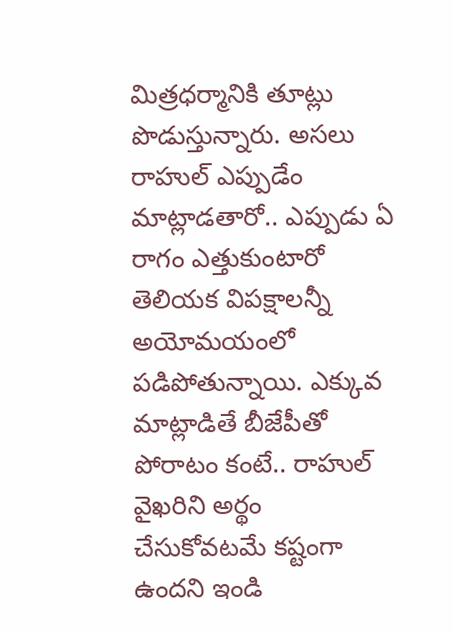మిత్రధర్మానికి తూట్లు పొడుస్తున్నారు. అసలు రాహుల్ ఎప్పుడేం మాట్లాడతారో.. ఎప్పుడు ఏ రాగం ఎత్తుకుంటారో తెలియక విపక్షాలన్నీ అయోమయంలో పడిపోతున్నాయి. ఎక్కువ మాట్లాడితే బీజేపీతో పోరాటం కంటే.. రాహుల్ వైఖరిని అర్థం చేసుకోవటమే కష్టంగా ఉందని ఇండి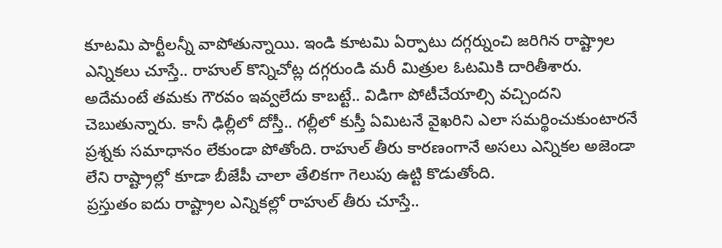కూటమి పార్టీలన్నీ వాపోతున్నాయి. ఇండి కూటమి ఏర్పాటు దగ్గర్నుంచి జరిగిన రాష్ట్రాల ఎన్నికలు చూస్తే.. రాహుల్ కొన్నిచోట్ల దగ్గరుండి మరీ మిత్రుల ఓటమికి దారితీశారు. అదేమంటే తమకు గౌరవం ఇవ్వలేదు కాబట్టే.. విడిగా పోటీచేయాల్సి వచ్చిందని చెబుతున్నారు. కానీ ఢిల్లీలో దోస్తీ.. గల్లీలో కుస్తీ ఏమిటనే వైఖరిని ఎలా సమర్థించుకుంటారనే ప్రశ్నకు సమాధానం లేకుండా పోతోంది. రాహుల్ తీరు కారణంగానే అసలు ఎన్నికల అజెండా లేని రాష్ట్రాల్లో కూడా బీజేపీ చాలా తేలికగా గెలుపు ఉట్టి కొడుతోంది.
ప్రస్తుతం ఐదు రాష్ట్రాల ఎన్నికల్లో రాహుల్ తీరు చూస్తే..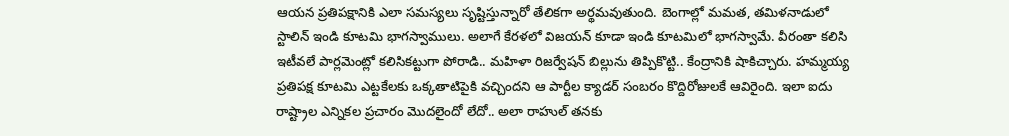ఆయన ప్రతిపక్షానికి ఎలా సమస్యలు సృష్టిస్తున్నారో తేలికగా అర్థమవుతుంది. బెంగాల్లో మమత, తమిళనాడులో స్టాలిన్ ఇండి కూటమి భాగస్వాములు. అలాగే కేరళలో విజయన్ కూడా ఇండి కూటమిలో భాగస్వామే. వీరంతా కలిసి ఇటీవలే పార్లమెంట్లో కలిసికట్టుగా పోరాడి.. మహిళా రిజర్వేషన్ బిల్లును తిప్పికొట్టి.. కేంద్రానికి షాకిచ్చారు. హమ్మయ్య ప్రతిపక్ష కూటమి ఎట్టకేలకు ఒక్కతాటిపైకి వచ్చిందని ఆ పార్టీల క్యాడర్ సంబరం కొద్దిరోజులకే ఆవిరైంది. ఇలా ఐదు రాష్ట్రాల ఎన్నికల ప్రచారం మొదలైందో లేదో.. అలా రాహుల్ తనకు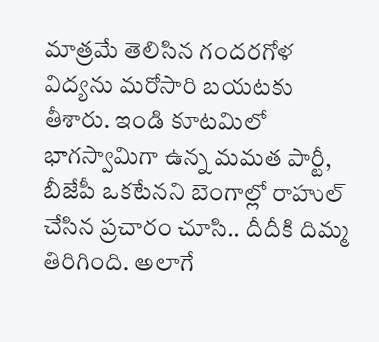మాత్రమే తెలిసిన గందరగోళ విద్యను మరోసారి బయటకు తీశారు. ఇండి కూటమిలో భాగస్వామిగా ఉన్న మమత పార్టీ, బీజేపీ ఒకటేనని బెంగాల్లో రాహుల్ చేసిన ప్రచారం చూసి.. దీదీకి దిమ్మ తిరిగింది. అలాగే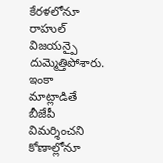కేరళలోనూ రాహుల్ విజయన్పై దుమ్మెత్తిపోశారు. ఇంకా మాట్లాడితే బీజేపీ విమర్శించని కోణాల్లోనూ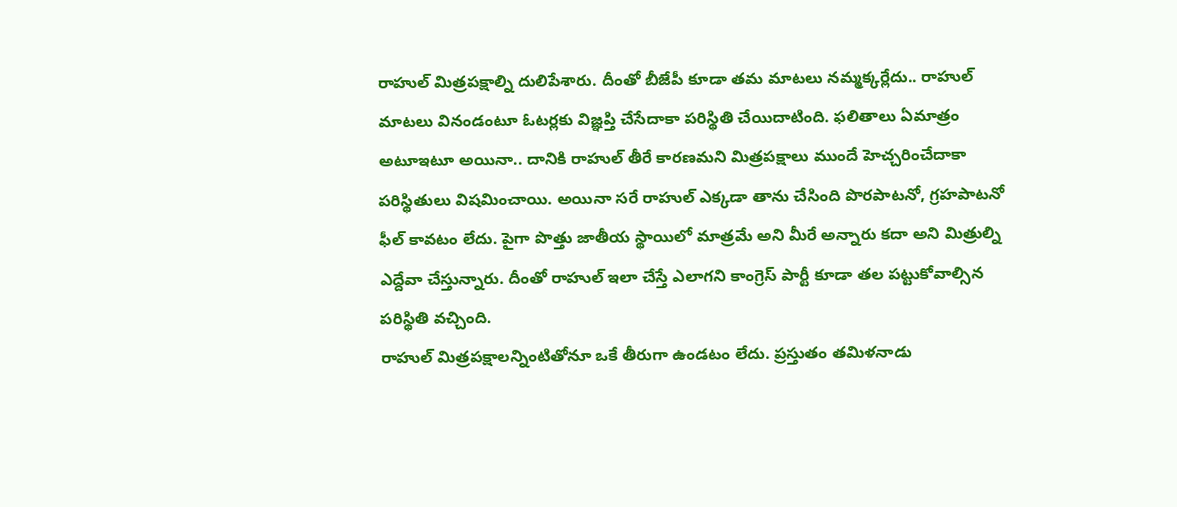రాహుల్ మిత్రపక్షాల్ని దులిపేశారు. దీంతో బీజేపీ కూడా తమ మాటలు నమ్మక్కర్లేదు.. రాహుల్ మాటలు వినండంటూ ఓటర్లకు విజ్ఞప్తి చేసేదాకా పరిస్థితి చేయిదాటింది. ఫలితాలు ఏమాత్రం అటూఇటూ అయినా.. దానికి రాహుల్ తీరే కారణమని మిత్రపక్షాలు ముందే హెచ్చరించేదాకా పరిస్థితులు విషమించాయి. అయినా సరే రాహుల్ ఎక్కడా తాను చేసింది పొరపాటనో, గ్రహపాటనో ఫీల్ కావటం లేదు. పైగా పొత్తు జాతీయ స్థాయిలో మాత్రమే అని మీరే అన్నారు కదా అని మిత్రుల్ని ఎద్దేవా చేస్తున్నారు. దీంతో రాహుల్ ఇలా చేస్తే ఎలాగని కాంగ్రెస్ పార్టీ కూడా తల పట్టుకోవాల్సిన పరిస్థితి వచ్చింది.
రాహుల్ మిత్రపక్షాలన్నింటితోనూ ఒకే తీరుగా ఉండటం లేదు. ప్రస్తుతం తమిళనాడు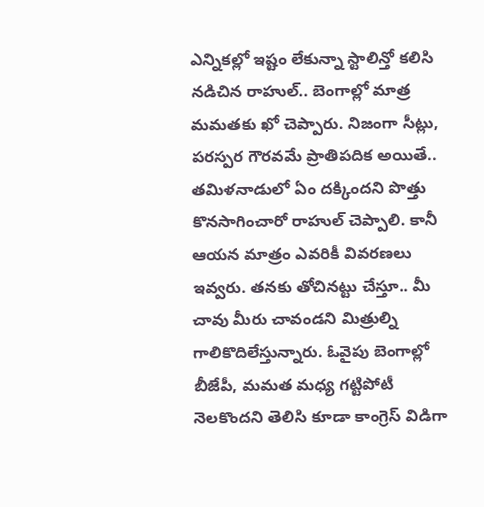ఎన్నికల్లో ఇష్టం లేకున్నా స్టాలిన్తో కలిసి నడిచిన రాహుల్.. బెంగాల్లో మాత్ర మమతకు ఖో చెప్పారు. నిజంగా సీట్లు, పరస్పర గౌరవమే ప్రాతిపదిక అయితే.. తమిళనాడులో ఏం దక్కిందని పొత్తు కొనసాగించారో రాహుల్ చెప్పాలి. కానీ ఆయన మాత్రం ఎవరికీ వివరణలు ఇవ్వరు. తనకు తోచినట్టు చేస్తూ.. మీ చావు మీరు చావండని మిత్రుల్ని గాలికొదిలేస్తున్నారు. ఓవైపు బెంగాల్లో బీజేపీ, మమత మధ్య గట్టిపోటీ నెలకొందని తెలిసి కూడా కాంగ్రెస్ విడిగా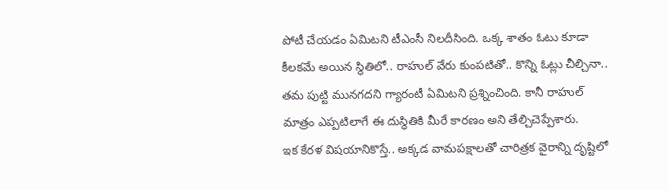పోటీ చేయడం ఏమిటని టీఎంసీ నిలదీసింది. ఒక్క శాతం ఓటు కూడా కీలకమే అయిన స్థితిలో.. రాహుల్ వేరు కుంపటితో.. కొన్ని ఓట్లు చీల్చినా.. తమ పుట్టి మునగదని గ్యారంటీ ఏమిటని ప్రశ్నించింది. కానీ రాహుల్ మాత్రం ఎప్పటిలాగే ఈ దుస్థితికి మీరే కారణం అని తేల్చిచెప్పేశారు.
ఇక కేరళ విషయానికొస్తే.. అక్కడ వామపక్షాలతో చారిత్రక వైరాన్ని దృష్టిలో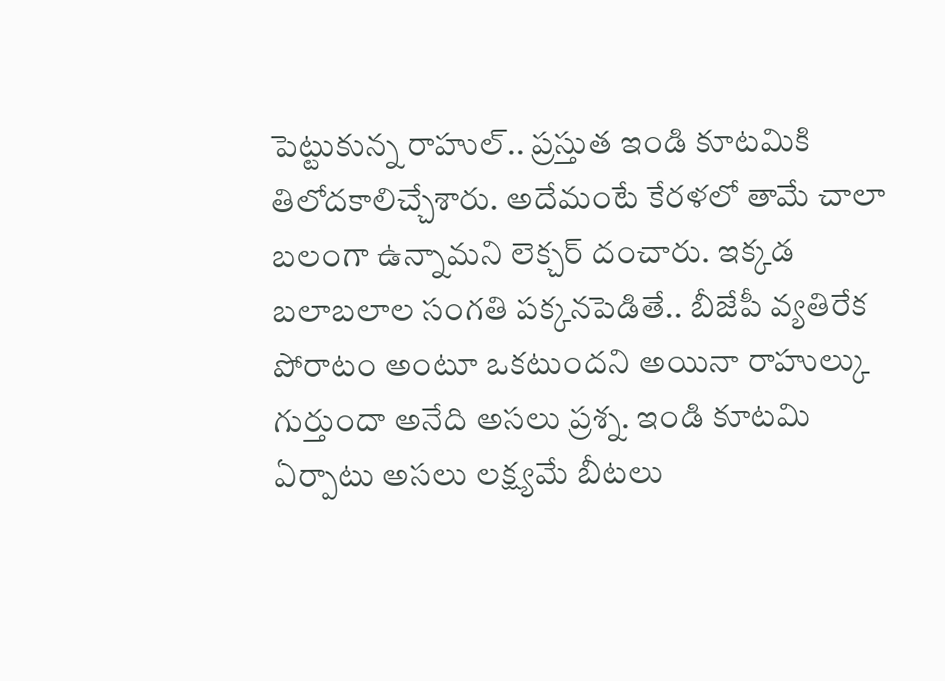పెట్టుకున్న రాహుల్.. ప్రస్తుత ఇండి కూటమికి తిలోదకాలిచ్చేశారు. అదేమంటే కేరళలో తామే చాలా బలంగా ఉన్నామని లెక్చర్ దంచారు. ఇక్కడ బలాబలాల సంగతి పక్కనపెడితే.. బీజేపీ వ్యతిరేక పోరాటం అంటూ ఒకటుందని అయినా రాహుల్కు గుర్తుందా అనేది అసలు ప్రశ్న. ఇండి కూటమి ఏర్పాటు అసలు లక్ష్యమే బీటలు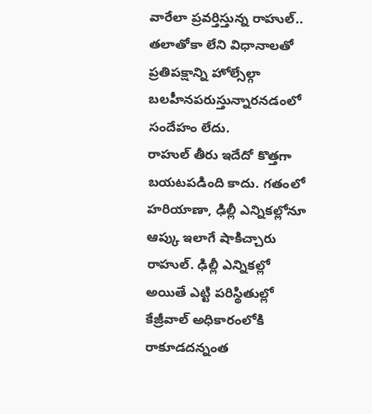వారేలా ప్రవర్తిస్తున్న రాహుల్.. తలాతోకా లేని విధానాలతో ప్రతిపక్షాన్ని హోల్సేల్గా బలహీనపరుస్తున్నారనడంలో సందేహం లేదు.
రాహుల్ తీరు ఇదేదో కొత్తగా బయటపడింది కాదు. గతంలో హరియాణా, ఢిల్లీ ఎన్నికల్లోనూ ఆప్కు ఇలాగే షాకిచ్చారు రాహుల్. ఢిల్లీ ఎన్నికల్లో అయితే ఎట్టి పరిస్థితుల్లో కేజ్రీవాల్ అధికారంలోకి రాకూడదన్నంత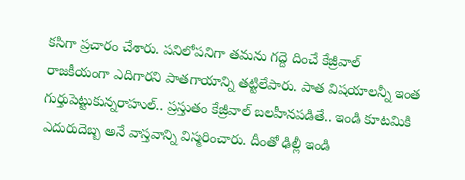కసిగా ప్రచారం చేశారు. పనిలోపనిగా తమను గద్దె దించే కేజ్రీవాల్ రాజకీయంగా ఎదిగారని పాతగాయాన్ని తట్టిలేపారు. పాత విషయాలన్నీ ఇంత గుర్తుపెట్టుకున్నరాహుల్.. ప్రస్తుతం కేజ్రీవాల్ బలహీనపడితే.. ఇండి కూటమికి ఎదురుదెబ్బ అనే వాస్తవాన్ని విస్మరించారు. దీంతో ఢిల్లీ ఇండి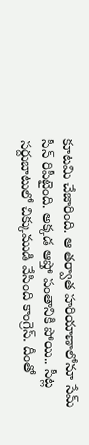కూటమి చేజారింది. ఆ తర్వాత హరియాణాలోనూ సేమ్ సీన్ రిపీటైంది. అక్కడ ఆప్తో పంతానికి పోయి.. సీట్ల సర్దుబాటులో చిక్కుముడి వేసింది కాంగ్రెస్. దీంతో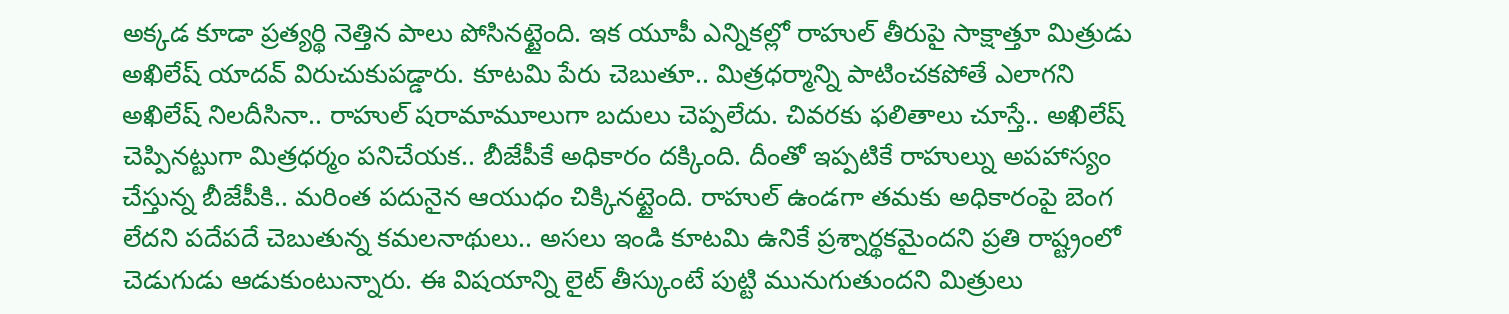అక్కడ కూడా ప్రత్యర్థి నెత్తిన పాలు పోసినట్టైంది. ఇక యూపీ ఎన్నికల్లో రాహుల్ తీరుపై సాక్షాత్తూ మిత్రుడు అఖిలేష్ యాదవ్ విరుచుకుపడ్డారు. కూటమి పేరు చెబుతూ.. మిత్రధర్మాన్ని పాటించకపోతే ఎలాగని అఖిలేష్ నిలదీసినా.. రాహుల్ షరామామూలుగా బదులు చెప్పలేదు. చివరకు ఫలితాలు చూస్తే.. అఖిలేష్ చెప్పినట్టుగా మిత్రధర్మం పనిచేయక.. బీజేపీకే అధికారం దక్కింది. దీంతో ఇప్పటికే రాహుల్ను అపహాస్యం చేస్తున్న బీజేపీకి.. మరింత పదునైన ఆయుధం చిక్కినట్టైంది. రాహుల్ ఉండగా తమకు అధికారంపై బెంగ లేదని పదేపదే చెబుతున్న కమలనాథులు.. అసలు ఇండి కూటమి ఉనికే ప్రశ్నార్థకమైందని ప్రతి రాష్ట్రంలో చెడుగుడు ఆడుకుంటున్నారు. ఈ విషయాన్ని లైట్ తీస్కుంటే పుట్టి మునుగుతుందని మిత్రులు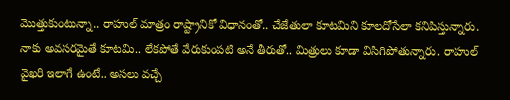మొత్తుకుంటున్నా.. రాహుల్ మాత్రం రాష్ట్రానికో విధానంతో.. చేజేతులా కూటమిని కూలదోసేలా కనిపిస్తున్నారు. నాకు అవసరమైతే కూటమి.. లేకపోతే వేరుకుంపటి అనే తీరుతో.. మిత్రులు కూడా విసిగిపోతున్నారు. రాహుల్ వైఖరి ఇలాగే ఉంటే.. అసలు వచ్చే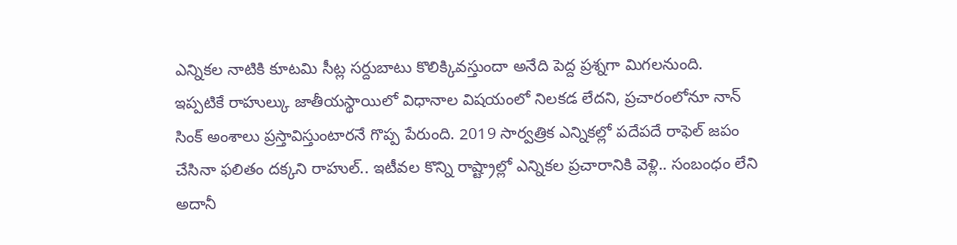ఎన్నికల నాటికి కూటమి సీట్ల సర్దుబాటు కొలిక్కివస్తుందా అనేది పెద్ద ప్రశ్నగా మిగలనుంది.
ఇప్పటికే రాహుల్కు జాతీయస్థాయిలో విధానాల విషయంలో నిలకడ లేదని, ప్రచారంలోనూ నాన్ సింక్ అంశాలు ప్రస్తావిస్తుంటారనే గొప్ప పేరుంది. 2019 సార్వత్రిక ఎన్నికల్లో పదేపదే రాఫెల్ జపం చేసినా ఫలితం దక్కని రాహుల్.. ఇటీవల కొన్ని రాష్ట్రాల్లో ఎన్నికల ప్రచారానికి వెళ్లి.. సంబంధం లేని అదానీ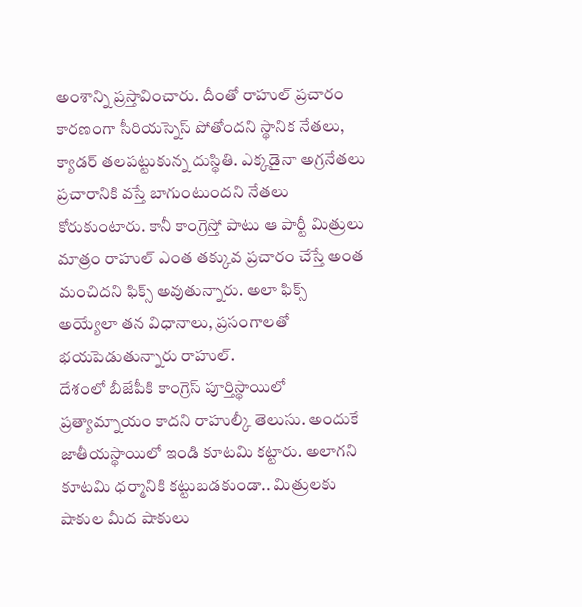అంశాన్ని ప్రస్తావించారు. దీంతో రాహుల్ ప్రచారం కారణంగా సీరియస్నెస్ పోతోందని స్థానిక నేతలు, క్యాడర్ తలపట్టుకున్న దుస్థితి. ఎక్కడైనా అగ్రనేతలు ప్రచారానికి వస్తే బాగుంటుందని నేతలు కోరుకుంటారు. కానీ కాంగ్రెస్తో పాటు ఆ పార్టీ మిత్రులు మాత్రం రాహుల్ ఎంత తక్కువ ప్రచారం చేస్తే అంత మంచిదని ఫిక్స్ అవుతున్నారు. అలా ఫిక్స్ అయ్యేలా తన విధానాలు, ప్రసంగాలతో భయపెడుతున్నారు రాహుల్.
దేశంలో బీజేపీకి కాంగ్రెస్ పూర్తిస్థాయిలో ప్రత్యామ్నాయం కాదని రాహుల్కీ తెలుసు. అందుకే జాతీయస్థాయిలో ఇండి కూటమి కట్టారు. అలాగని కూటమి ధర్మానికి కట్టుబడకుండా.. మిత్రులకు షాకుల మీద షాకులు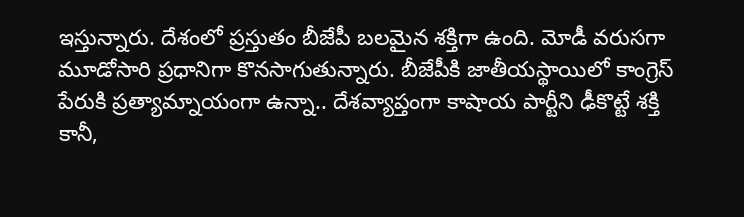ఇస్తున్నారు. దేశంలో ప్రస్తుతం బీజేపీ బలమైన శక్తిగా ఉంది. మోడీ వరుసగా మూడోసారి ప్రధానిగా కొనసాగుతున్నారు. బీజేపీకి జాతీయస్థాయిలో కాంగ్రెస్ పేరుకి ప్రత్యామ్నాయంగా ఉన్నా.. దేశవ్యాప్తంగా కాషాయ పార్టీని ఢీకొట్టే శక్తి కానీ,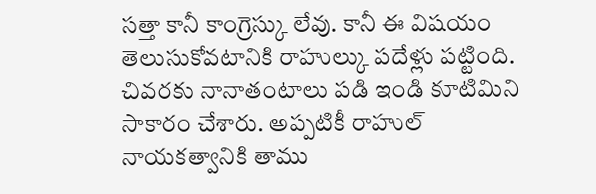సత్తా కానీ కాంగ్రెస్కు లేవు. కానీ ఈ విషయం తెలుసుకోవటానికి రాహుల్కు పదేళ్లు పట్టింది. చివరకు నానాతంటాలు పడి ఇండి కూటిమిని సాకారం చేశారు. అప్పటికీ రాహుల్ నాయకత్వానికి తాము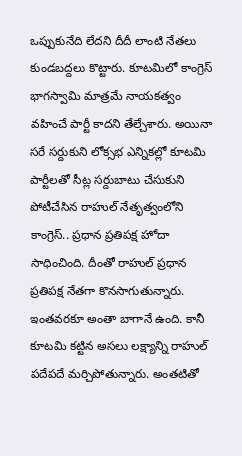ఒప్పుకునేది లేదని దీదీ లాంటి నేతలు కుండబద్దలు కొట్టారు. కూటమిలో కాంగ్రెస్ భాగస్వామి మాత్రమే నాయకత్వం వహించే పార్టీ కాదని తేల్చేశారు. అయినా సరే సర్దుకుని లోక్సభ ఎన్నికల్లో కూటమి పార్టీలతో సీట్ల సర్దుబాటు చేసుకుని పోటీచేసిన రాహుల్ నేతృత్వంలోని కాంగ్రెస్.. ప్రధాన ప్రతిపక్ష హోదా సాధించింది. దీంతో రాహుల్ ప్రధాన ప్రతిపక్ష నేతగా కొనసాగుతున్నారు. ఇంతవరకూ అంతా బాగానే ఉంది. కానీ కూటమి కట్టిన అసలు లక్ష్యాన్ని రాహుల్ పదేపదే మర్చిపోతున్నారు. అంతటితో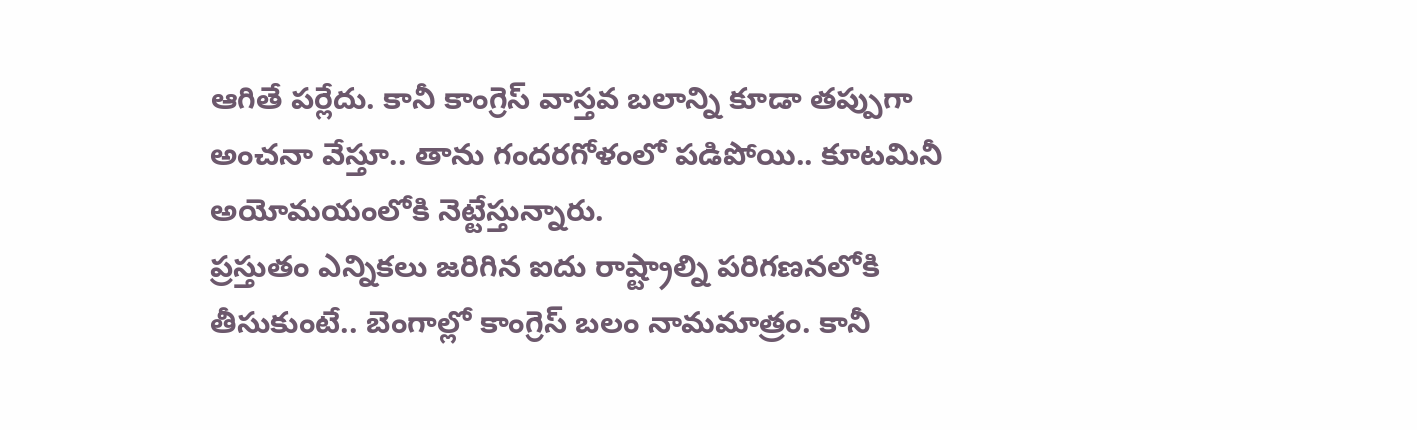ఆగితే పర్లేదు. కానీ కాంగ్రెస్ వాస్తవ బలాన్ని కూడా తప్పుగా అంచనా వేస్తూ.. తాను గందరగోళంలో పడిపోయి.. కూటమినీ అయోమయంలోకి నెట్టేస్తున్నారు.
ప్రస్తుతం ఎన్నికలు జరిగిన ఐదు రాష్ట్రాల్ని పరిగణనలోకి తీసుకుంటే.. బెంగాల్లో కాంగ్రెస్ బలం నామమాత్రం. కానీ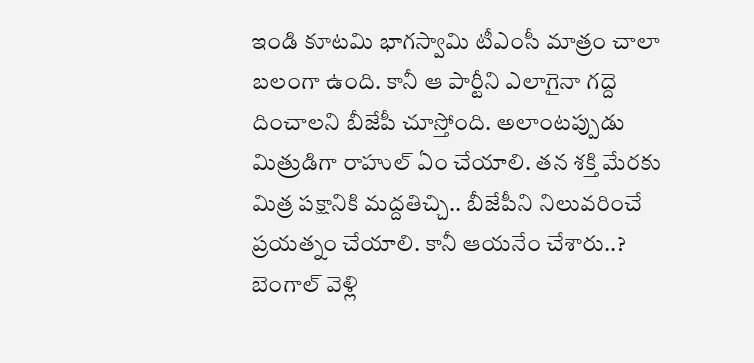ఇండి కూటమి భాగస్వామి టీఎంసీ మాత్రం చాలా బలంగా ఉంది. కానీ ఆ పార్టీని ఎలాగైనా గద్దె దించాలని బీజేపీ చూస్తోంది. అలాంటప్పుడు మిత్రుడిగా రాహుల్ ఏం చేయాలి. తన శక్తి మేరకు మిత్ర పక్షానికి మద్దతిచ్చి.. బీజేపీని నిలువరించే ప్రయత్నం చేయాలి. కానీ ఆయనేం చేశారు..? బెంగాల్ వెళ్లి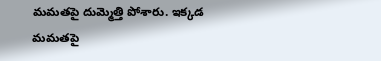మమతపై దుమ్మెత్తి పోశారు. ఇక్కడ మమతపై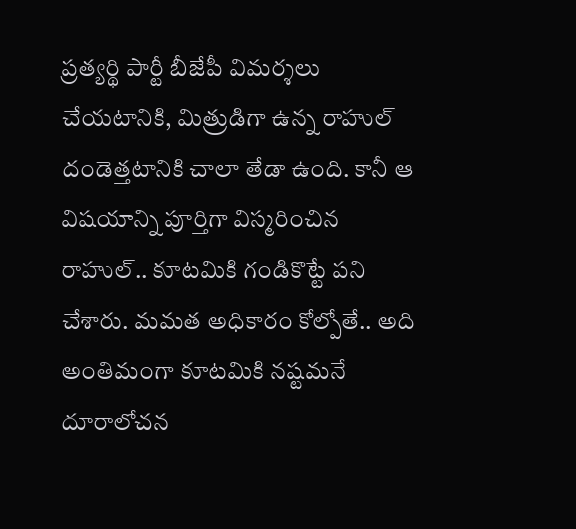ప్రత్యర్థి పార్టీ బీజేపీ విమర్శలు చేయటానికి, మిత్రుడిగా ఉన్న రాహుల్ దండెత్తటానికి చాలా తేడా ఉంది. కానీ ఆ విషయాన్ని పూర్తిగా విస్మరించిన రాహుల్.. కూటమికి గండికొట్టే పని చేశారు. మమత అధికారం కోల్పోతే.. అది అంతిమంగా కూటమికి నష్టమనే దూరాలోచన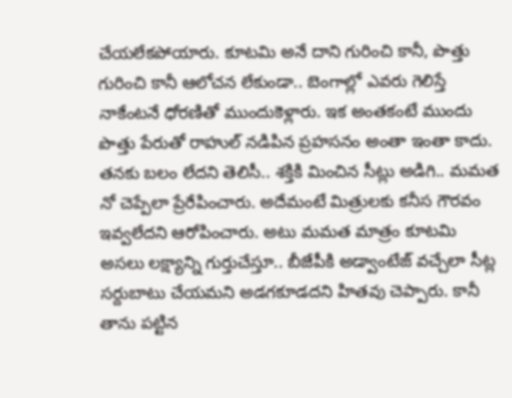చేయలేకపోయారు. కూటమి అనే దాని గురించి కానీ, పొత్తు గురించి కానీ ఆలోచన లేకుండా.. బెంగాల్లో ఎవరు గెలిస్తే నాకేంటనే ధోరణితో ముందుకెళ్లారు. ఇక అంతకంటే ముందు పొత్తు పేరుతో రాహుల్ నడిపిన ప్రహసనం అంతా ఇంతా కాదు. తనకు బలం లేదని తెలిసీ.. శక్తికి మించిన సీట్లు అడిగి.. మమత నో చెప్పేలా ప్రేరేపించారు. అదేమంటే మిత్రులకు కనీస గౌరవం ఇవ్వలేదని ఆరోపించారు. అటు మమత మాత్రం కూటమి అసలు లక్ష్యాన్ని గుర్తుచేస్తూ.. బీజేపీకి అడ్వాంటేజ్ వచ్చేలా సీట్ల సర్దుబాటు చేయమని అడగకూడదని హితవు చెప్పారు. కానీ తాను పట్టిన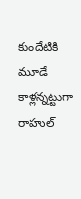కుందేటికి మూడే కాళ్లన్నట్టుగా రాహుల్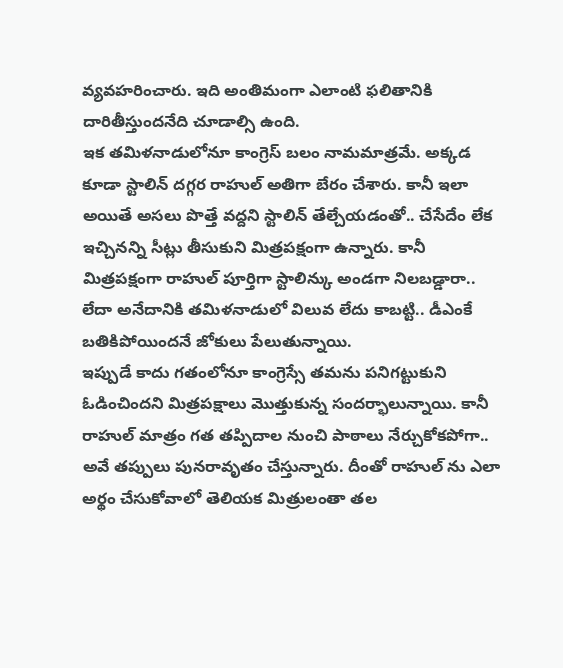వ్యవహరించారు. ఇది అంతిమంగా ఎలాంటి ఫలితానికి దారితీస్తుందనేది చూడాల్సి ఉంది.
ఇక తమిళనాడులోనూ కాంగ్రెస్ బలం నామమాత్రమే. అక్కడ కూడా స్టాలిన్ దగ్గర రాహుల్ అతిగా బేరం చేశారు. కానీ ఇలా అయితే అసలు పొత్తే వద్దని స్టాలిన్ తేల్చేయడంతో.. చేసేదేం లేక ఇచ్చినన్ని సీట్లు తీసుకుని మిత్రపక్షంగా ఉన్నారు. కానీ మిత్రపక్షంగా రాహుల్ పూర్తిగా స్టాలిన్కు అండగా నిలబడ్డారా.. లేదా అనేదానికి తమిళనాడులో విలువ లేదు కాబట్టి.. డీఎంకే బతికిపోయిందనే జోకులు పేలుతున్నాయి.
ఇప్పుడే కాదు గతంలోనూ కాంగ్రెస్సే తమను పనిగట్టుకుని ఓడించిందని మిత్రపక్షాలు మొత్తుకున్న సందర్భాలున్నాయి. కానీ రాహుల్ మాత్రం గత తప్పిదాల నుంచి పాఠాలు నేర్చుకోకపోగా.. అవే తప్పులు పునరావృతం చేస్తున్నారు. దీంతో రాహుల్ ను ఎలా అర్థం చేసుకోవాలో తెలియక మిత్రులంతా తల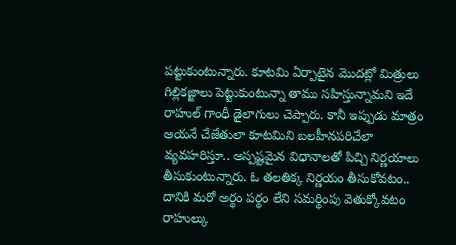పట్టుకుంటున్నారు. కూటమి ఏర్పాటైన మొదట్లో మిత్రులు గిల్లికజ్జాలు పెట్టుకుంటున్నా తాము సహిస్తున్నామని ఇదే రాహుల్ గాంధీ డైలాగులు చెప్పారు. కానీ ఇప్పుడు మాత్రం ఆయనే చేజేతులా కూటమిని బలహీనపరిచేలా వ్యవహరిస్తూ.. అస్పష్టమైన విధానాలతో పిచ్చి నిర్ణయాలు తీసుకుంటున్నారు. ఓ తలతిక్క నిర్ణయం తీసుకోవటం.. దానికి మరో అర్థం పర్థం లేని సమర్థింపు వెతుక్కోవటం రాహుల్కు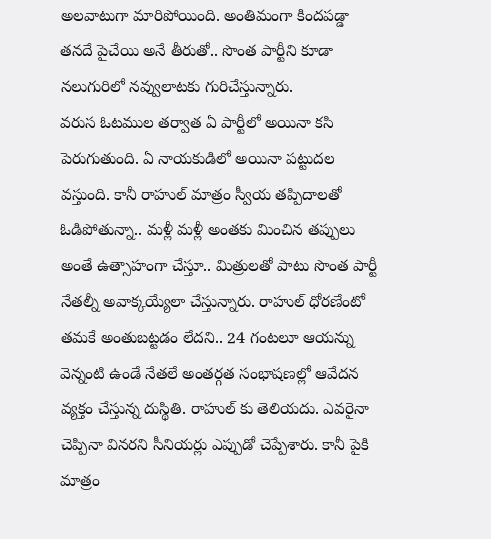అలవాటుగా మారిపోయింది. అంతిమంగా కిందపడ్డా తనదే పైచేయి అనే తీరుతో.. సొంత పార్టీని కూడా నలుగురిలో నవ్వులాటకు గురిచేస్తున్నారు.
వరుస ఓటముల తర్వాత ఏ పార్టీలో అయినా కసి పెరుగుతుంది. ఏ నాయకుడిలో అయినా పట్టుదల వస్తుంది. కానీ రాహుల్ మాత్రం స్వీయ తప్పిదాలతో ఓడిపోతున్నా.. మళ్లీ మళ్లీ అంతకు మించిన తప్పులు అంతే ఉత్సాహంగా చేస్తూ.. మిత్రులతో పాటు సొంత పార్టీ నేతల్నీ అవాక్కయ్యేలా చేస్తున్నారు. రాహుల్ ధోరణేంటో తమకే అంతుబట్టడం లేదని.. 24 గంటలూ ఆయన్ను వెన్నంటి ఉండే నేతలే అంతర్గత సంభాషణల్లో ఆవేదన వ్యక్తం చేస్తున్న దుస్థితి. రాహుల్ కు తెలియదు. ఎవరైనా చెప్పినా వినరని సీనియర్లు ఎప్పుడో చెప్పేశారు. కానీ పైకి మాత్రం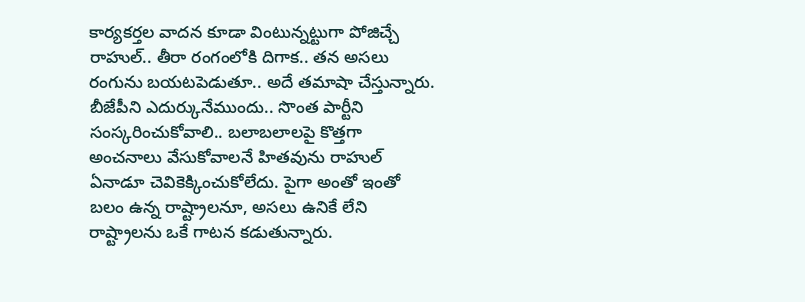కార్యకర్తల వాదన కూడా వింటున్నట్టుగా పోజిచ్చే రాహుల్.. తీరా రంగంలోకి దిగాక.. తన అసలు రంగును బయటపెడుతూ.. అదే తమాషా చేస్తున్నారు.
బీజేపీని ఎదుర్కునేముందు.. సొంత పార్టీని సంస్కరించుకోవాలి.. బలాబలాలపై కొత్తగా అంచనాలు వేసుకోవాలనే హితవును రాహుల్ ఏనాడూ చెవికెక్కించుకోలేదు. పైగా అంతో ఇంతో బలం ఉన్న రాష్ట్రాలనూ, అసలు ఉనికే లేని రాష్ట్రాలను ఒకే గాటన కడుతున్నారు.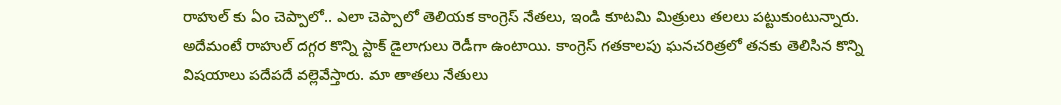రాహుల్ కు ఏం చెప్పాలో.. ఎలా చెప్పాలో తెలియక కాంగ్రెస్ నేతలు, ఇండి కూటమి మిత్రులు తలలు పట్టుకుంటున్నారు. అదేమంటే రాహుల్ దగ్గర కొన్ని స్టాక్ డైలాగులు రెడీగా ఉంటాయి. కాంగ్రెస్ గతకాలపు ఘనచరిత్రలో తనకు తెలిసిన కొన్ని విషయాలు పదేపదే వల్లెవేస్తారు. మా తాతలు నేతులు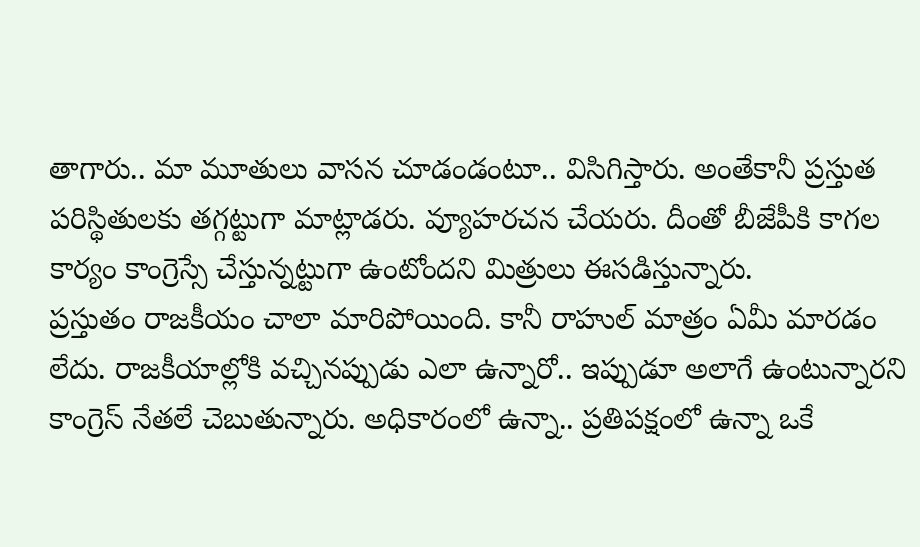తాగారు.. మా మూతులు వాసన చూడండంటూ.. విసిగిస్తారు. అంతేకానీ ప్రస్తుత పరిస్థితులకు తగ్గట్టుగా మాట్లాడరు. వ్యూహరచన చేయరు. దీంతో బీజేపీకి కాగల కార్యం కాంగ్రెస్సే చేస్తున్నట్టుగా ఉంటోందని మిత్రులు ఈసడిస్తున్నారు.
ప్రస్తుతం రాజకీయం చాలా మారిపోయింది. కానీ రాహుల్ మాత్రం ఏమీ మారడం లేదు. రాజకీయాల్లోకి వచ్చినప్పుడు ఎలా ఉన్నారో.. ఇప్పుడూ అలాగే ఉంటున్నారని కాంగ్రెస్ నేతలే చెబుతున్నారు. అధికారంలో ఉన్నా.. ప్రతిపక్షంలో ఉన్నా ఒకే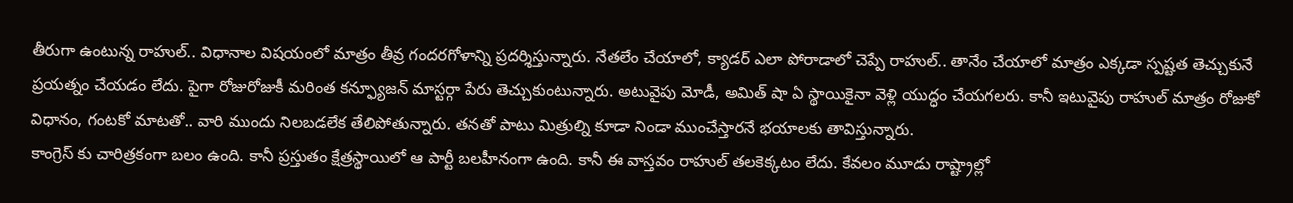తీరుగా ఉంటున్న రాహుల్.. విధానాల విషయంలో మాత్రం తీవ్ర గందరగోళాన్ని ప్రదర్శిస్తున్నారు. నేతలేం చేయాలో, క్యాడర్ ఎలా పోరాడాలో చెప్పే రాహుల్.. తానేం చేయాలో మాత్రం ఎక్కడా స్పష్టత తెచ్చుకునే ప్రయత్నం చేయడం లేదు. పైగా రోజురోజుకీ మరింత కన్ఫ్యూజన్ మాస్టర్గా పేరు తెచ్చుకుంటున్నారు. అటువైపు మోడీ, అమిత్ షా ఏ స్థాయికైనా వెళ్లి యుద్ధం చేయగలరు. కానీ ఇటువైపు రాహుల్ మాత్రం రోజుకో విధానం, గంటకో మాటతో.. వారి ముందు నిలబడలేక తేలిపోతున్నారు. తనతో పాటు మిత్రుల్ని కూడా నిండా ముంచేస్తారనే భయాలకు తావిస్తున్నారు.
కాంగ్రెస్ కు చారిత్రకంగా బలం ఉంది. కానీ ప్రస్తుతం క్షేత్రస్థాయిలో ఆ పార్టీ బలహీనంగా ఉంది. కానీ ఈ వాస్తవం రాహుల్ తలకెక్కటం లేదు. కేవలం మూడు రాష్ట్రాల్లో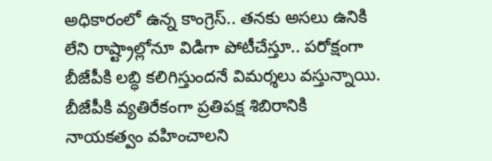అధికారంలో ఉన్న కాంగ్రెస్.. తనకు అసలు ఉనికి లేని రాష్ట్రాల్లోనూ విడిగా పోటీచేస్తూ.. పరోక్షంగా బీజేపీకి లబ్ధి కలిగిస్తుందనే విమర్శలు వస్తున్నాయి. బీజేపీకి వ్యతిరేకంగా ప్రతిపక్ష శిబిరానికి నాయకత్వం వహించాలని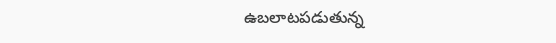ఉబలాటపడుతున్న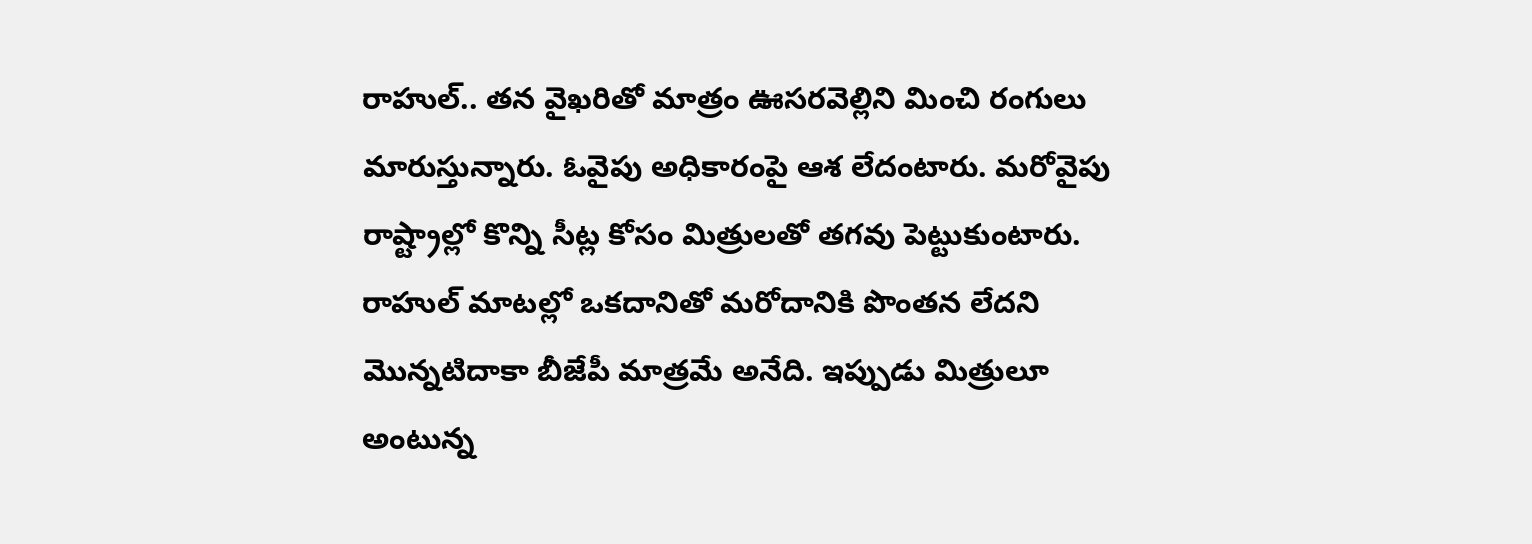రాహుల్.. తన వైఖరితో మాత్రం ఊసరవెల్లిని మించి రంగులు మారుస్తున్నారు. ఓవైపు అధికారంపై ఆశ లేదంటారు. మరోవైపు రాష్ట్రాల్లో కొన్ని సీట్ల కోసం మిత్రులతో తగవు పెట్టుకుంటారు. రాహుల్ మాటల్లో ఒకదానితో మరోదానికి పొంతన లేదని మొన్నటిదాకా బీజేపీ మాత్రమే అనేది. ఇప్పుడు మిత్రులూ అంటున్న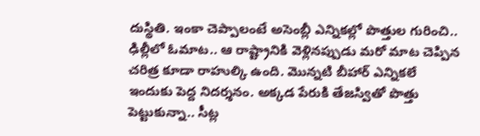దుస్థితి. ఇంకా చెప్పాలంటే అసెంబ్లీ ఎన్నికల్లో పొత్తుల గురించి.. ఢిల్లీలో ఓమాట.. ఆ రాష్ట్రానికి వెళ్లినప్పుడు మరో మాట చెప్పిన చరిత్ర కూడా రాహుల్కి ఉంది. మొన్నటి బీహార్ ఎన్నికలే ఇందుకు పెద్ద నిదర్శనం. అక్కడ పేరుకి తేజస్వితో పొత్తు పెట్టుకున్నా.. సీట్ల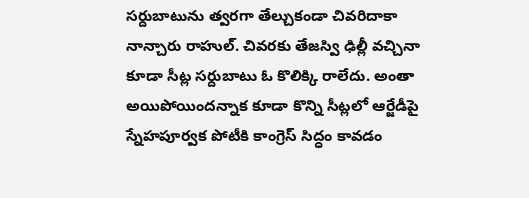సర్దుబాటును త్వరగా తేల్చుకండా చివరిదాకా నాన్చారు రాహుల్. చివరకు తేజస్వి ఢిల్లీ వచ్చినా కూడా సీట్ల సర్దుబాటు ఓ కొలిక్కి రాలేదు. అంతా అయిపోయిందన్నాక కూడా కొన్ని సీట్లలో ఆర్జేడీపై స్నేహపూర్వక పోటీకి కాంగ్రెస్ సిద్ధం కావడం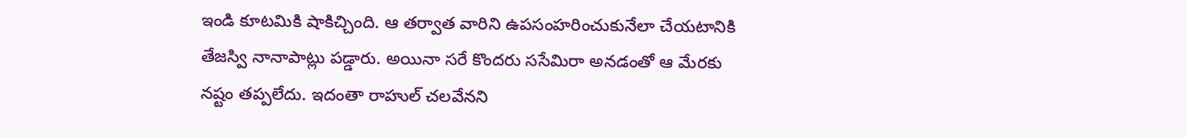ఇండి కూటమికి షాకిచ్చింది. ఆ తర్వాత వారిని ఉపసంహరించుకునేలా చేయటానికి తేజస్వి నానాపాట్లు పడ్డారు. అయినా సరే కొందరు ససేమిరా అనడంతో ఆ మేరకు నష్టం తప్పలేదు. ఇదంతా రాహుల్ చలవేనని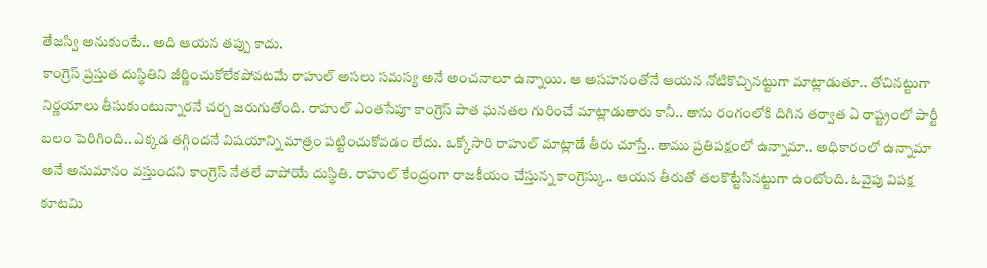తేజస్వి అనుకుంటే.. అది ఆయన తప్పు కాదు.
కాంగ్రెస్ ప్రస్తుత దుస్థితిని జీర్ణించుకోలేకపోవటమే రాహుల్ అసలు సమస్య అనే అంచనాలూ ఉన్నాయి. ఆ అసహనంతోనే ఆయన నోటికొచ్చినట్టుగా మాట్లాడుతూ.. తోచినట్టుగా నిర్ణయాలు తీసుకుంటున్నారనే చర్చ జరుగుతోంది. రాహుల్ ఎంతసేపూ కాంగ్రెస్ పాత ఘనతల గురించే మాట్లాడుతారు కానీ.. తాను రంగంలోకి దిగిన తర్వాత ఏ రాష్ట్రంలో పార్టీ బలం పెరిగింది.. ఎక్కడ తగ్గిందనే విషయాన్ని మాత్రం పట్టించుకోవడం లేదు. ఒక్కోసారి రాహుల్ మాట్లాడే తీరు చూస్తే.. తాము ప్రతిపక్షంలో ఉన్నామా.. అధికారంలో ఉన్నామా అనే అనుమానం వస్తుందని కాంగ్రెస్ నేతలే వాపోయే దుస్థితి. రాహుల్ కేంద్రంగా రాజకీయం చేస్తున్న కాంగ్రెస్కు.. ఆయన తీరుతో తలకొట్టేసినట్టుగా ఉంటోంది. ఓవైపు విపక్ష కూటమి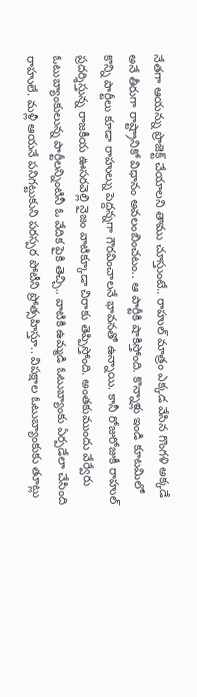నేతగా ఆయన్ను ప్రొజెక్ట్ చేయాలని తాము చూస్తుంటే.. రాహుల్ మాత్రం ఎక్కడ వేసిన గొంగళి అక్కడే అనే తీరుగా రాష్ట్రానికో విధానం అవలంబించటం.. ఆ పార్టీకి షాకిస్తోంది. కొన్నాళ్లు ఇండి కూటమిలో కొన్ని పార్టీలు కూడా రాహుల్ను పెద్దన్నగా గౌరవించాలనే భావనతో ఉన్నాయి. కానీ రోజురోజుకీ రాహుల్ ప్రదర్శిస్తున్న రాజకీయ ఊసరవెల్లి నైజం వాటిక్కూడా చిరాకు తెప్పిస్తోంది. అంతకుముందు వేర్వేరు ఓటుబ్యాంకులున్న పార్టీలన్నింటినీ ఓ వేదిక పైకి తెచ్చి.. వాటికి ఉమ్మడి ఓటుబ్యాంకు ఏర్పడేలా చేసింది రాహులే. మళ్లీ ఆయనే పనిగట్టుకుని పరస్పర పోటీని ప్రోత్సహిస్తూ.. విపక్షాల ఓటుబ్యాంకుకు తూట్లు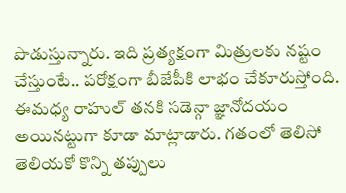పొడుస్తున్నారు. ఇది ప్రత్యక్షంగా మిత్రులకు నష్టం చేస్తుంటే.. పరోక్షంగా బీజేపీకి లాభం చేకూరుస్తోంది. ఈమధ్య రాహుల్ తనకి సడెన్గా జ్ఞానోదయం అయినట్టుగా కూడా మాట్లాడారు. గతంలో తెలిసో తెలియకో కొన్ని తప్పులు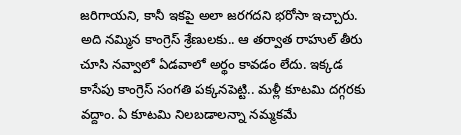జరిగాయని, కానీ ఇకపై అలా జరగదని భరోసా ఇచ్చారు. అది నమ్మిన కాంగ్రెస్ శ్రేణులకు.. ఆ తర్వాత రాహుల్ తీరు చూసి నవ్వాలో ఏడవాలో అర్థం కావడం లేదు. ఇక్కడ కాసేపు కాంగ్రెస్ సంగతి పక్కనపెట్టి.. మళ్లీ కూటమి దగ్గరకు వద్దాం. ఏ కూటమి నిలబడాలన్నా నమ్మకమే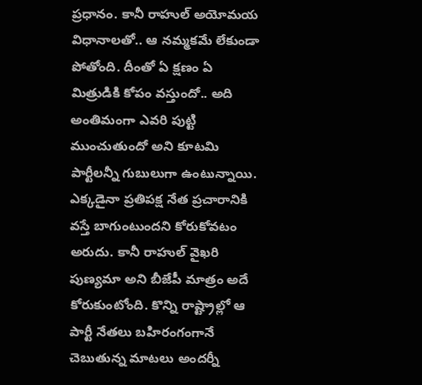ప్రధానం. కానీ రాహుల్ అయోమయ విధానాలతో.. ఆ నమ్మకమే లేకుండా పోతోంది. దీంతో ఏ క్షణం ఏ మిత్రుడికి కోపం వస్తుందో.. అది అంతిమంగా ఎవరి పుట్టి ముంచుతుందో అని కూటమి పార్టీలన్నీ గుబులుగా ఉంటున్నాయి.
ఎక్కడైనా ప్రతిపక్ష నేత ప్రచారానికి వస్తే బాగుంటుందని కోరుకోవటం అరుదు. కానీ రాహుల్ వైఖరి పుణ్యమా అని బీజేపీ మాత్రం అదే కోరుకుంటోంది. కొన్ని రాష్ట్రాల్లో ఆ పార్టీ నేతలు బహిరంగంగానే చెబుతున్న మాటలు అందర్నీ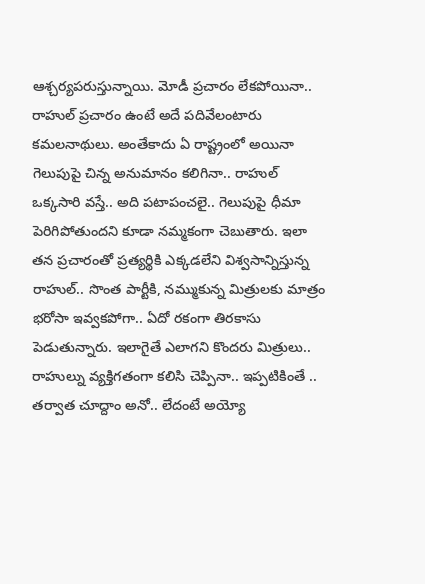ఆశ్చర్యపరుస్తున్నాయి. మోడీ ప్రచారం లేకపోయినా.. రాహుల్ ప్రచారం ఉంటే అదే పదివేలంటారు కమలనాథులు. అంతేకాదు ఏ రాష్ట్రంలో అయినా గెలుపుపై చిన్న అనుమానం కలిగినా.. రాహుల్ ఒక్కసారి వస్తే.. అది పటాపంచలై.. గెలుపుపై ధీమా పెరిగిపోతుందని కూడా నమ్మకంగా చెబుతారు. ఇలా తన ప్రచారంతో ప్రత్యర్థికి ఎక్కడలేని విశ్వసాన్నిస్తున్న రాహుల్.. సొంత పార్టీకి, నమ్ముకున్న మిత్రులకు మాత్రం భరోసా ఇవ్వకపోగా.. ఏదో రకంగా తిరకాసు పెడుతున్నారు. ఇలాగైతే ఎలాగని కొందరు మిత్రులు.. రాహుల్ను వ్యక్తిగతంగా కలిసి చెప్పినా.. ఇప్పటికింతే .. తర్వాత చూద్దాం అనో.. లేదంటే అయ్యో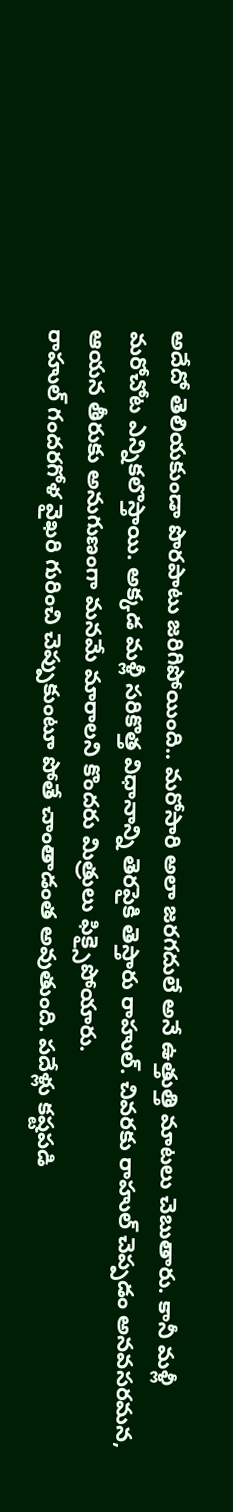అదేదో తెలియకుండా పొరపాటు జరిగిపోయింది.. మరోసారి అలా జరగదులే అనే ఉత్తుత్తి మాటలు చెబుతారు. కానీ మళ్లీ మరోచోట ఎన్నికలొస్తాయి. అక్కడ మళ్లీ సరికొత్త విధానాన్ని తెరపైకి తెస్తారు రాహుల్. చివరకు రాహుల్ చెప్పడం అనవసరమన, ఆయన తీరుకు అనుగుణంగా మనమే మారాలని కొందరు మిత్రులు ఫిక్సైపోయారు.
రాహుల్ గందరగోళ వైఖరి గురించి చెప్పుకుంటూ పోతే చాంతాడంత అవుతుంది. పదేళ్లు కష్టపడి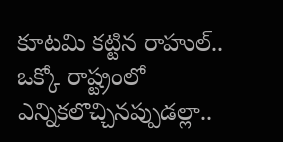కూటమి కట్టిన రాహుల్.. ఒక్కో రాష్ట్రంలో ఎన్నికలొచ్చినప్పుడల్లా..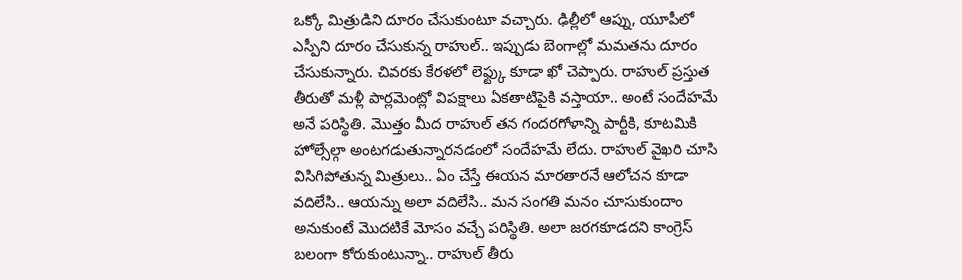ఒక్కో మిత్రుడిని దూరం చేసుకుంటూ వచ్చారు. ఢిల్లీలో ఆప్ను, యూపీలో ఎస్పీని దూరం చేసుకున్న రాహుల్.. ఇప్పుడు బెంగాల్లో మమతను దూరం చేసుకున్నారు. చివరకు కేరళలో లెఫ్ట్కు కూడా ఖో చెప్పారు. రాహుల్ ప్రస్తుత తీరుతో మళ్లీ పార్లమెంట్లో విపక్షాలు ఏకతాటిపైకి వస్తాయా.. అంటే సందేహమే అనే పరిస్థితి. మొత్తం మీద రాహుల్ తన గందరగోళాన్ని పార్టీకి, కూటమికి హోల్సేల్గా అంటగడుతున్నారనడంలో సందేహమే లేదు. రాహుల్ వైఖరి చూసి విసిగిపోతున్న మిత్రులు.. ఏం చేస్తే ఈయన మారతారనే ఆలోచన కూడా వదిలేసి.. ఆయన్ను అలా వదిలేసి.. మన సంగతి మనం చూసుకుందాం అనుకుంటే మొదటికే మోసం వచ్చే పరిస్థితి. అలా జరగకూడదని కాంగ్రెస్ బలంగా కోరుకుంటున్నా.. రాహుల్ తీరు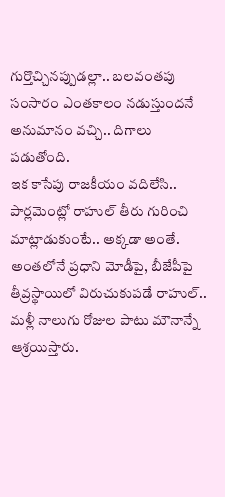గుర్తొచ్చినప్పుడల్లా.. బలవంతపు సంసారం ఎంతకాలం నడుస్తుందనే అనుమానం వచ్చి.. దిగాలు పడుతోంది.
ఇక కాసేపు రాజకీయం వదిలేసి.. పార్లమెంట్లో రాహుల్ తీరు గురించి మాట్లాడుకుంటే.. అక్కడా అంతే. అంతలోనే ప్రధాని మోడీపై, బీజేపీపై తీవ్రస్థాయిలో విరుచుకుపడే రాహుల్.. మళ్లీ నాలుగు రోజుల పాటు మౌనాన్నే ఆశ్రయిస్తారు.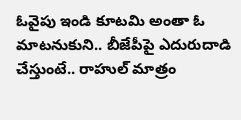ఓవైపు ఇండి కూటమి అంతా ఓ మాటనుకుని.. బీజేపీపై ఎదురుదాడి చేస్తుంటే.. రాహుల్ మాత్రం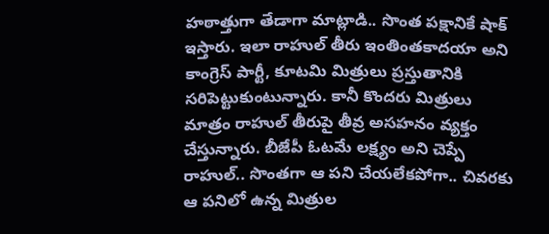హఠాత్తుగా తేడాగా మాట్లాడి.. సొంత పక్షానికే షాక్ ఇస్తారు. ఇలా రాహుల్ తీరు ఇంతింతకాదయా అని కాంగ్రెస్ పార్టీ, కూటమి మిత్రులు ప్రస్తుతానికి సరిపెట్టుకుంటున్నారు. కానీ కొందరు మిత్రులు మాత్రం రాహుల్ తీరుపై తీవ్ర అసహనం వ్యక్తం చేస్తున్నారు. బీజేపీ ఓటమే లక్ష్యం అని చెప్పే రాహుల్.. సొంతగా ఆ పని చేయలేకపోగా.. చివరకు ఆ పనిలో ఉన్న మిత్రుల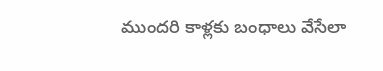ముందరి కాళ్లకు బంధాలు వేసేలా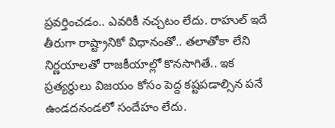ప్రవర్తించడం.. ఎవరికీ నచ్చటం లేదు. రాహుల్ ఇదే తీరుగా రాష్ట్రానికో విధానంతో.. తలాతోకా లేని నిర్ణయాలతో రాజకీయాల్లో కొనసాగితే.. ఇక ప్రత్యర్థులు విజయం కోసం పెద్ద కష్టపడాల్సిన పనే ఉండదనండలో సందేహం లేదు.